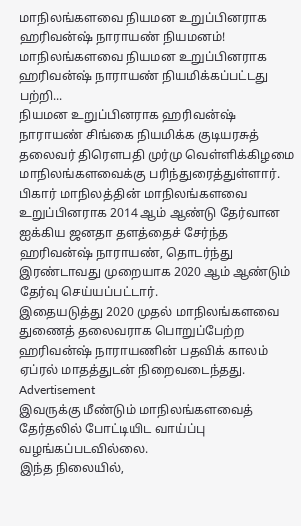மாநிலங்களவை நியமன உறுப்பினராக ஹரிவன்ஷ் நாராயண் நியமனம்!
மாநிலங்களவை நியமன உறுப்பினராக ஹரிவன்ஷ் நாராயண் நியமிக்கப்பட்டது பற்றி...
நியமன உறுப்பினராக ஹரிவன்ஷ் நாராயண் சிங்கை நியமிக்க குடியரசுத் தலைவர் திரெளபதி முர்மு வெள்ளிக்கிழமை மாநிலங்களவைக்கு பரிந்துரைத்துள்ளார்.
பிகார் மாநிலத்தின் மாநிலங்களவை உறுப்பினராக 2014 ஆம் ஆண்டு தேர்வான ஐக்கிய ஜனதா தளத்தைச் சேர்ந்த ஹரிவன்ஷ் நாராயண், தொடர்ந்து இரண்டாவது முறையாக 2020 ஆம் ஆண்டும் தேர்வு செய்யப்பட்டார்.
இதையடுத்து 2020 முதல் மாநிலங்களவை துணைத் தலைவராக பொறுப்பேற்ற ஹரிவன்ஷ் நாராயணின் பதவிக் காலம் ஏப்ரல் மாதத்துடன் நிறைவடைந்தது.
Advertisement
இவருக்கு மீண்டும் மாநிலங்களவைத் தேர்தலில் போட்டியிட வாய்ப்பு வழங்கப்படவில்லை.
இந்த நிலையில்,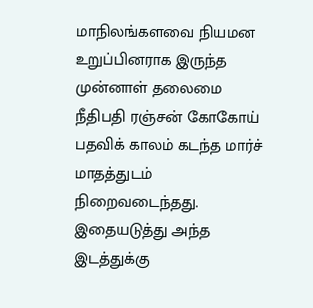மாநிலங்களவை நியமன உறுப்பினராக இருந்த முன்னாள் தலைமை நீதிபதி ரஞ்சன் கோகோய் பதவிக் காலம் கடந்த மார்ச் மாதத்துடம் நிறைவடைந்தது.
இதையடுத்து அந்த இடத்துக்கு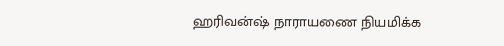ஹரிவன்ஷ் நாராயணை நியமிக்க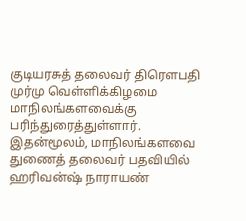குடியரசுத் தலைவர் திரெளபதி முர்மு வெள்ளிக்கிழமை மாநிலங்களவைக்கு பரிந்துரைத்துள்ளார்.
இதன்மூலம், மாநிலங்களவை துணைத் தலைவர் பதவியில் ஹரிவன்ஷ் நாராயண்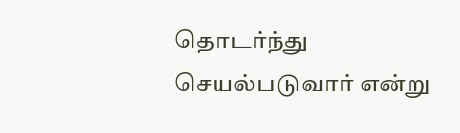தொடர்ந்து செயல்படுவார் என்று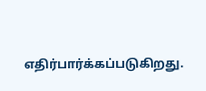எதிர்பார்க்கப்படுகிறது.